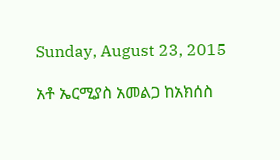Sunday, August 23, 2015

አቶ ኤርሚያስ አመልጋ ከአክሰስ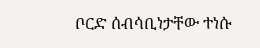ቦርድ ሰብሳቢነታቸው ተነሱ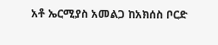አቶ ኤርሚያስ አመልጋ ከአክሰስ ቦርድ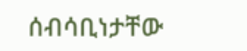ሰብሳቢነታቸው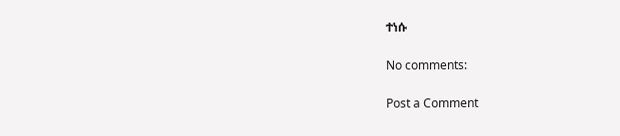ተነሱ

No comments:

Post a Comment